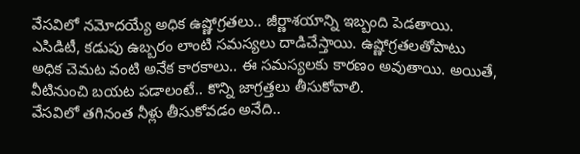వేసవిలో నమోదయ్యే అధిక ఉష్ణోగ్రతలు.. జీర్ణాశయాన్ని ఇబ్బంది పెడతాయి. ఎసిడిటీ, కడుపు ఉబ్బరం లాంటి సమస్యలు దాడిచేస్తాయి. ఉష్ణోగ్రతలతోపాటు అధిక చెమట వంటి అనేక కారకాలు.. ఈ సమస్యలకు కారణం అవుతాయి. అయితే, వీటినుంచి బయట పడాలంటే.. కొన్ని జాగ్రత్తలు తీసుకోవాలి.
వేసవిలో తగినంత నీళ్లు తీసుకోవడం అనేది..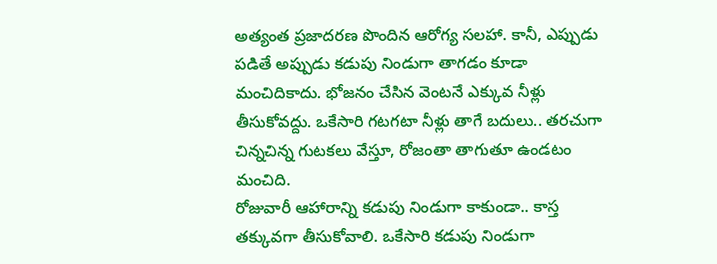అత్యంత ప్రజాదరణ పొందిన ఆరోగ్య సలహా. కానీ, ఎప్పుడు పడితే అప్పుడు కడుపు నిండుగా తాగడం కూడా మంచిదికాదు. భోజనం చేసిన వెంటనే ఎక్కువ నీళ్లు తీసుకోవద్దు. ఒకేసారి గటగటా నీళ్లు తాగే బదులు.. తరచుగా చిన్నచిన్న గుటకలు వేస్తూ, రోజంతా తాగుతూ ఉండటం మంచిది.
రోజువారీ ఆహారాన్ని కడుపు నిండుగా కాకుండా.. కాస్త తక్కువగా తీసుకోవాలి. ఒకేసారి కడుపు నిండుగా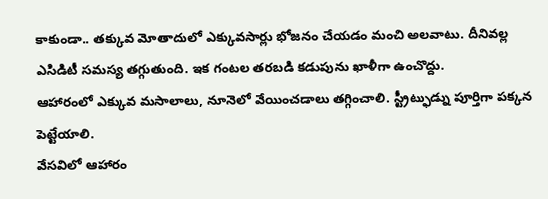కాకుండా.. తక్కువ మోతాదులో ఎక్కువసార్లు భోజనం చేయడం మంచి అలవాటు. దీనివల్ల ఎసిడిటీ సమస్య తగ్గుతుంది. ఇక గంటల తరబడి కడుపును ఖాళీగా ఉంచొద్దు.
ఆహారంలో ఎక్కువ మసాలాలు, నూనెలో వేయించడాలు తగ్గించాలి. స్ట్రీట్ఫుడ్ను పూర్తిగా పక్కన పెట్టేయాలి.
వేసవిలో ఆహారం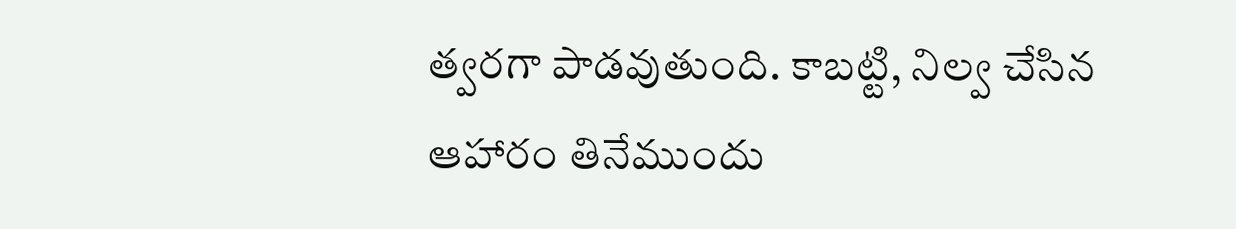త్వరగా పాడవుతుంది. కాబట్టి, నిల్వ చేసిన ఆహారం తినేముందు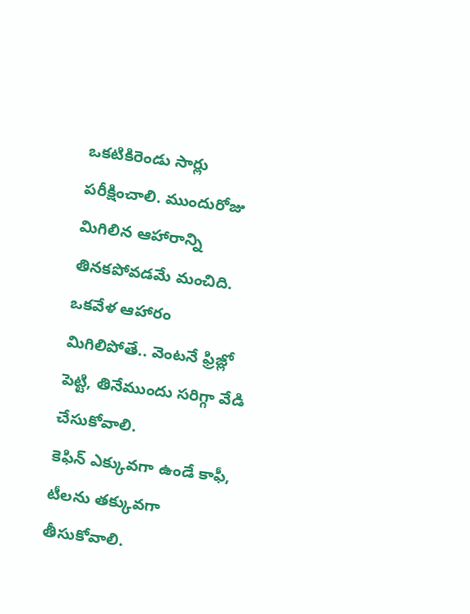ఒకటికిరెండు సార్లు పరీక్షించాలి. ముందురోజు మిగిలిన ఆహారాన్ని తినకపోవడమే మంచిది. ఒకవేళ ఆహారం మిగిలిపోతే.. వెంటనే ఫ్రిజ్లో పెట్టి, తినేముందు సరిగ్గా వేడి చేసుకోవాలి.
కెఫిన్ ఎక్కువగా ఉండే కాఫీ, టీలను తక్కువగా తీసుకోవాలి.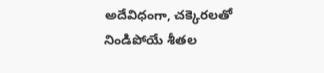అదేవిధంగా, చక్కెరలతో నిండిపోయే శీతల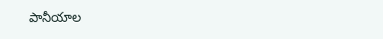పానీయాల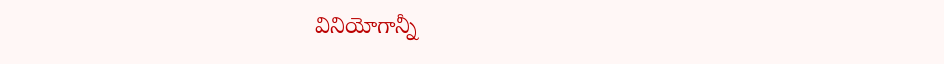వినియోగాన్నీ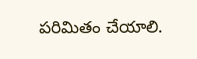పరిమితం చేయాలి.